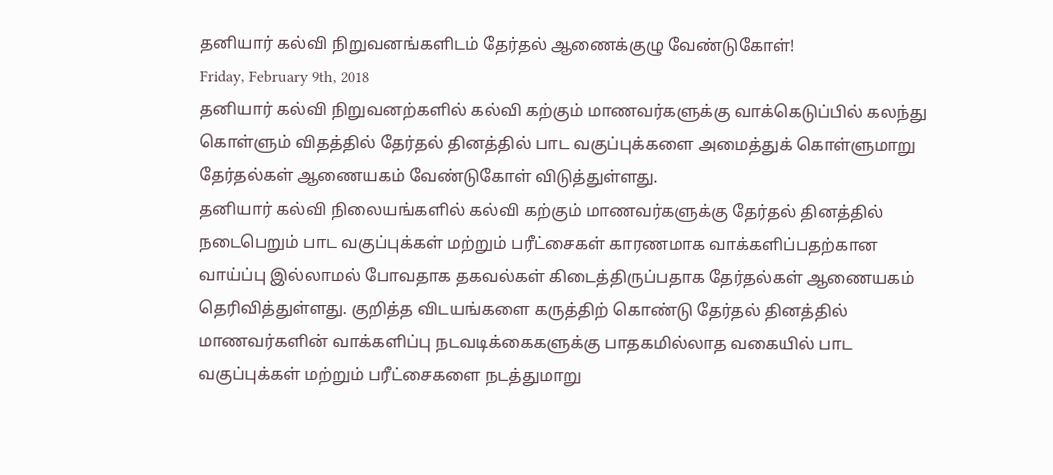தனியார் கல்வி நிறுவனங்களிடம் தேர்தல் ஆணைக்குழு வேண்டுகோள்!
Friday, February 9th, 2018
தனியார் கல்வி நிறுவனற்களில் கல்வி கற்கும் மாணவர்களுக்கு வாக்கெடுப்பில் கலந்து கொள்ளும் விதத்தில் தேர்தல் தினத்தில் பாட வகுப்புக்களை அமைத்துக் கொள்ளுமாறு தேர்தல்கள் ஆணையகம் வேண்டுகோள் விடுத்துள்ளது.
தனியார் கல்வி நிலையங்களில் கல்வி கற்கும் மாணவர்களுக்கு தேர்தல் தினத்தில் நடைபெறும் பாட வகுப்புக்கள் மற்றும் பரீட்சைகள் காரணமாக வாக்களிப்பதற்கான வாய்ப்பு இல்லாமல் போவதாக தகவல்கள் கிடைத்திருப்பதாக தேர்தல்கள் ஆணையகம் தெரிவித்துள்ளது. குறித்த விடயங்களை கருத்திற் கொண்டு தேர்தல் தினத்தில் மாணவர்களின் வாக்களிப்பு நடவடிக்கைகளுக்கு பாதகமில்லாத வகையில் பாட வகுப்புக்கள் மற்றும் பரீட்சைகளை நடத்துமாறு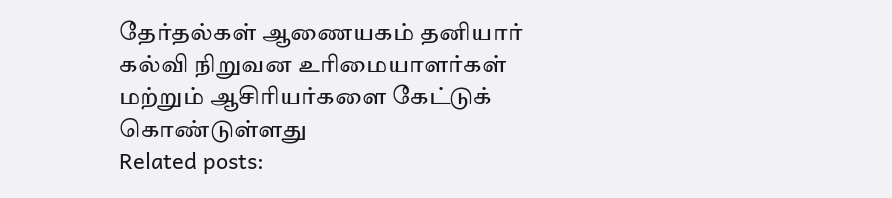தேர்தல்கள் ஆணையகம் தனியார் கல்வி நிறுவன உரிமையாளர்கள் மற்றும் ஆசிரியர்களை கேட்டுக் கொண்டுள்ளது
Related posts: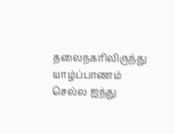தலைநகரிலிருந்து யாழ்ப்பாணம் செல்ல ஐந்து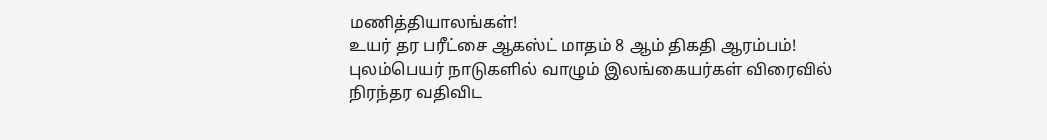மணித்தியாலங்கள்!
உயர் தர பரீட்சை ஆகஸ்ட் மாதம் 8 ஆம் திகதி ஆரம்பம்!
புலம்பெயர் நாடுகளில் வாழும் இலங்கையர்கள் விரைவில் நிரந்தர வதிவிட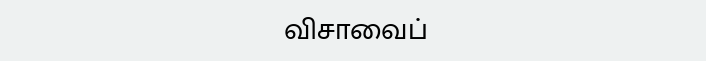விசாவைப்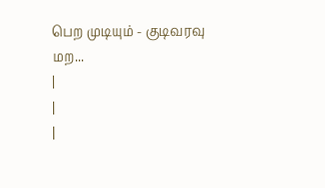பெற முடியும் - குடிவரவு மற...
|
|
|